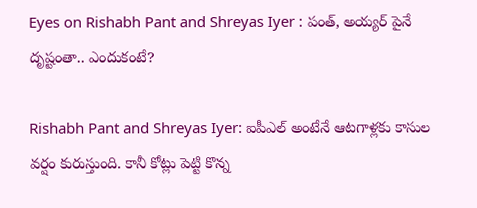Eyes on Rishabh Pant and Shreyas Iyer : పంత్, అయ్యర్ పైనే దృష్టంతా.. ఎందుకంటే?

Rishabh Pant and Shreyas Iyer: ఐపీఎల్ అంటేనే ఆటగాళ్లకు కాసుల వర్షం కురుస్తుంది. కానీ కోట్లు పెట్టి కొన్న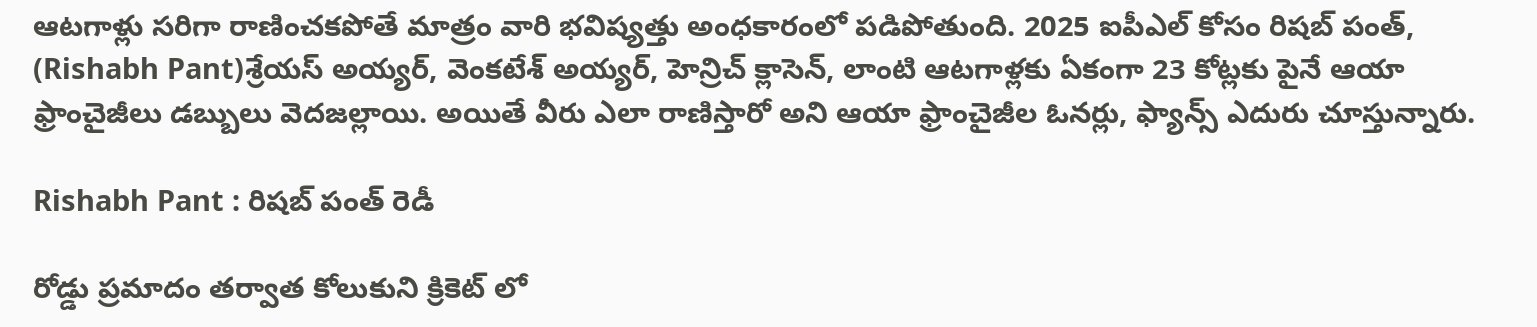ఆటగాళ్లు సరిగా రాణించకపోతే మాత్రం వారి భవిష్యత్తు అంధకారంలో పడిపోతుంది. 2025 ఐపీఎల్ కోసం రిషబ్ పంత్, (Rishabh Pant)శ్రేయస్ అయ్యర్, వెంకటేశ్ అయ్యర్, హెన్రిచ్ క్లాసెన్, లాంటి ఆటగాళ్లకు ఏకంగా 23 కోట్లకు పైనే ఆయా ఫ్రాంచైజీలు డబ్బులు వెదజల్లాయి. అయితే వీరు ఎలా రాణిస్తారో అని ఆయా ఫ్రాంచైజీల ఓనర్లు, ఫ్యాన్స్ ఎదురు చూస్తున్నారు.

Rishabh Pant : రిషబ్ పంత్ రెడీ

రోడ్డు ప్రమాదం తర్వాత కోలుకుని క్రికెట్ లో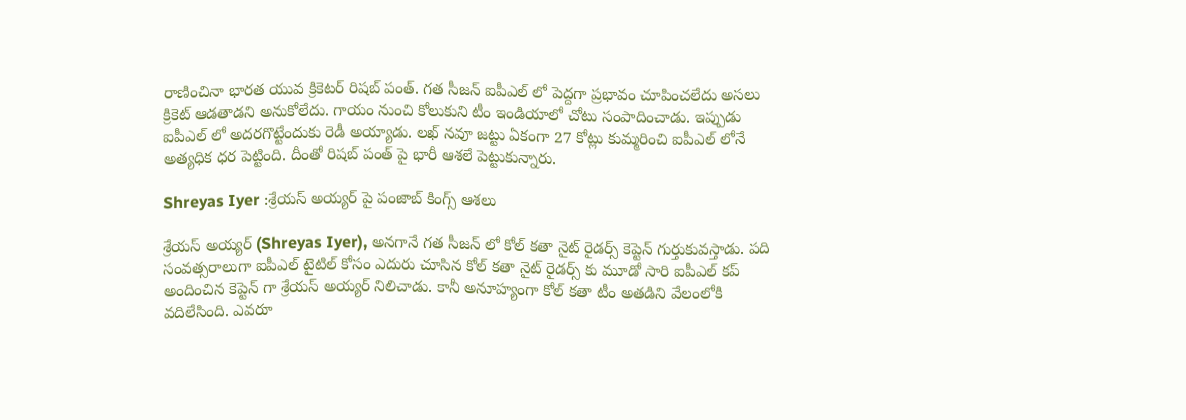రాణించినా భారత యువ క్రికెటర్ రిషబ్ పంత్. గత సీజన్ ఐపీఎల్ లో పెద్దగా ప్రభావం చూపించలేదు అసలు క్రికెట్ ఆడతాడని అనుకోలేదు. గాయం నుంచి కోలుకుని టీం ఇండియాలో చోటు సంపాదించాడు. ఇప్పుడు ఐపీఎల్ లో అదరగొట్టేందుకు రెడీ అయ్యాడు. లఖ్ నవూ జట్టు ఏకంగా 27 కోట్లు కుమ్మరించి ఐపీఎల్ లోనే అత్యధిక ధర పెట్టింది. దీంతో రిషబ్ పంత్ పై భారీ ఆశలే పెట్టుకున్నారు.

Shreyas Iyer :శ్రేయస్ అయ్యర్ పై పంజాబ్ కింగ్స్ ఆశలు

శ్రేయస్ అయ్యర్ (Shreyas Iyer), అనగానే గత సీజన్ లో కోల్ కతా నైట్ రైడర్స్ కెప్టెన్ గుర్తుకువస్తాడు. పది సంవత్సరాలుగా ఐపీఎల్ టైటిల్ కోసం ఎదురు చూసిన కోల్ కతా నైట్ రైడర్స్ కు మూడో సారి ఐపీఎల్ కప్ అందించిన కెప్టెన్ గా శ్రేయస్ అయ్యర్ నిలిచాడు. కానీ అనూహ్యంగా కోల్ కతా టీం అతడిని వేలంలోకి వదిలేసింది. ఎవరూ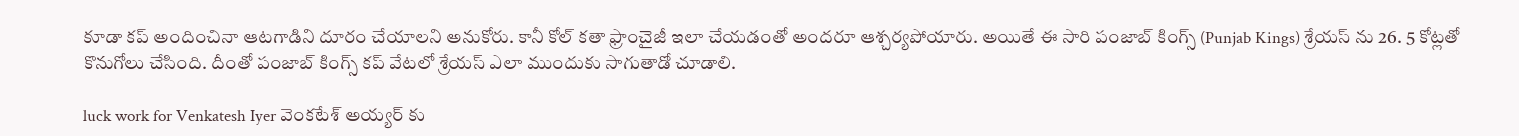కూడా కప్ అందించినా ఆటగాడిని దూరం చేయాలని అనుకోరు. కానీ కోల్ కతా ఫ్రాంచైజీ ఇలా చేయడంతో అందరూ ఆశ్చర్యపోయారు. అయితే ఈ సారి పంజాబ్ కింగ్స్ (Punjab Kings) శ్రేయస్ ను 26. 5 కోట్లతో కొనుగోలు చేసింది. దీంతో పంజాబ్ కింగ్స్ కప్ వేటలో శ్రేయస్ ఎలా ముందుకు సాగుతాడో చూడాలి.

luck work for Venkatesh Iyer వెంకటేశ్ అయ్యర్ కు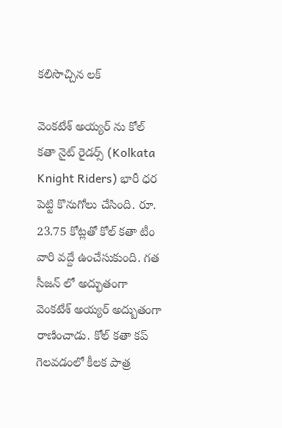కలిసొచ్చిన లక్

వెంకటేశ్ అయ్యర్ ను కోల్ కతా నైట్ రైడర్స్ (Kolkata Knight Riders) భారీ ధర పెట్టి కొనుగోలు చేసింది. రూ. 23.75 కోట్లతో కోల్ కతా టీం వారి వద్దే ఉంచేసుకుంది. గత సీజన్ లో అద్భుతంగా వెంకటేశ్ అయ్యర్ అద్బుతంగా రాణించాడు. కోల్ కతా కప్ గెలవడంలో కీలక పాత్ర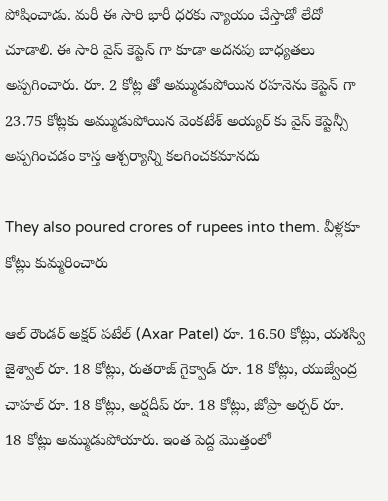పోషించాడు. మరీ ఈ సారి భారీ ధరకు న్యాయం చేస్తాడో లేదో చూడాలి. ఈ సారి వైస్ కెప్టెన్ గా కూడా అదనపు బాధ్యతలు అప్పగించారు. రూ. 2 కోట్ల తో అమ్ముడుపోయిన రహనెను కెప్టెన్ గా 23.75 కోట్లకు అమ్ముడుపోయిన వెంకటేశ్ అయ్యర్ కు వైస్ కెప్టెన్సీ అప్పగించడం కాస్త ఆశ్చర్యాన్ని కలగించకమానదు

They also poured crores of rupees into them. వీళ్లకూ కోట్లు కుమ్మరించారు

ఆల్ రౌండర్ అక్షర్ పటేల్ (Axar Patel) రూ. 16.50 కోట్లు, యశస్వి జైశ్వాల్ రూ. 18 కోట్లు, రుతరాజ్ గైక్వాడ్ రూ. 18 కోట్లు, యుజ్వేంద్ర చాహల్ రూ. 18 కోట్లు, అర్షదీప్ రూ. 18 కోట్లు, జోప్రా అర్చర్ రూ. 18 కోట్లు అమ్ముడుపోయారు. ఇంత పెద్ద మొత్తంలో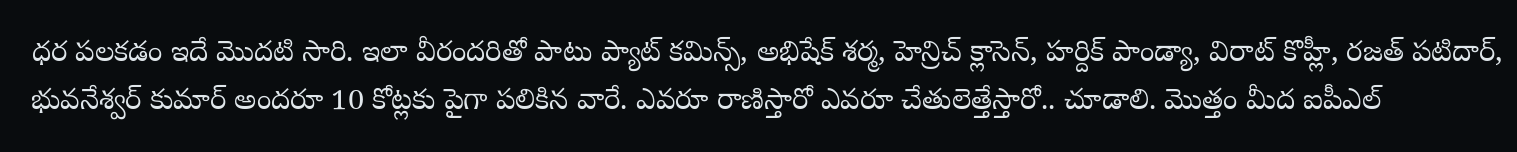ధర పలకడం ఇదే మొదటి సారి. ఇలా వీరందరితో పాటు ప్యాట్ కమిన్స్, అభిషేక్ శర్మ, హెన్రిచ్ క్లాసెన్, హర్దిక్ పాండ్యా, విరాట్ కొహ్లీ, రజత్ పటిదార్, భువనేశ్వర్ కుమార్ అందరూ 10 కోట్లకు పైగా పలికిన వారే. ఎవరూ రాణిస్తారో ఎవరూ చేతులెత్తేస్తారో.. చూడాలి. మొత్తం మీద ఐపీఎల్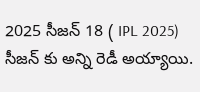2025 సీజన్ 18 ( IPL 2025) సీజన్ కు అన్ని రెడీ అయ్యాయి.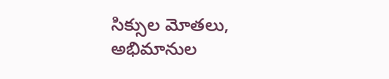సిక్సుల మోతలు, అభిమానుల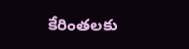కేరింతలకు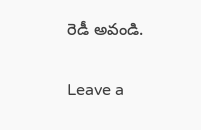రెడీ అవండి.

Leave a